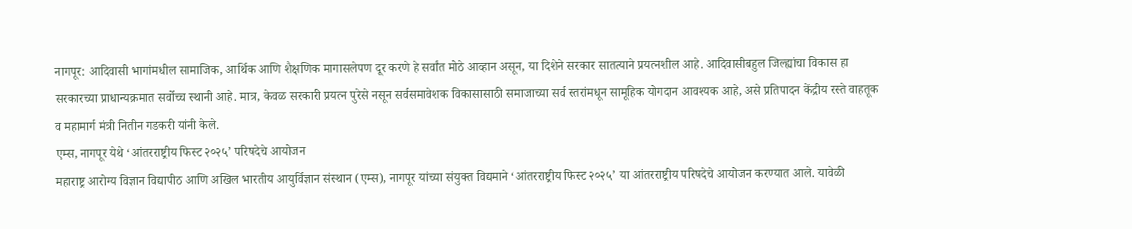नागपूर: आदिवासी भागांमधील सामाजिक, आर्थिक आणि शैक्षणिक मागासलेपण दूर करणे हे सर्वांत मोठे आव्हान असून, या दिशेने सरकार सातत्याने प्रयत्नशील आहे. आदिवासीबहुल जिल्ह्यांचा विकास हा सरकारच्या प्राधान्यक्रमात सर्वोच्च स्थानी आहे. मात्र, केवळ सरकारी प्रयत्न पुरेसे नसून सर्वसमावेशक विकासासाठी समाजाच्या सर्व स्तरांमधून सामूहिक योगदान आवश्यक आहे, असे प्रतिपादन केंद्रीय रस्ते वाहतूक व महामार्ग मंत्री नितीन गडकरी यांनी केले.
एम्स, नागपूर येथे ‘आंतरराष्ट्रीय फिस्ट २०२५’ परिषदेचे आयोजन
महाराष्ट्र आरोग्य विज्ञान विद्यापीठ आणि अखिल भारतीय आयुर्विज्ञान संस्थान (एम्स), नागपूर यांच्या संयुक्त विद्यमाने ‘आंतरराष्ट्रीय फिस्ट २०२५’ या आंतरराष्ट्रीय परिषदेचे आयोजन करण्यात आले. यावेळी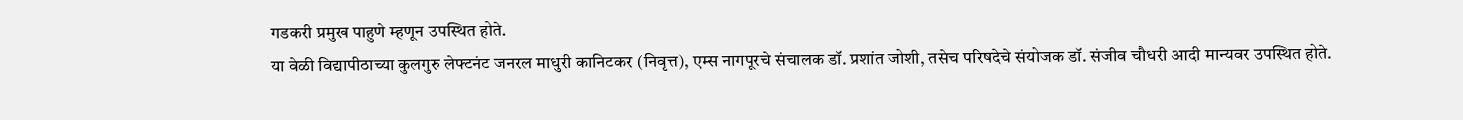गडकरी प्रमुख पाहुणे म्हणून उपस्थित होते.
या वेळी विद्यापीठाच्या कुलगुरु लेफ्टनंट जनरल माधुरी कानिटकर (निवृत्त), एम्स नागपूरचे संचालक डॉ. प्रशांत जोशी, तसेच परिषदेचे संयोजक डॉ. संजीव चौधरी आदी मान्यवर उपस्थित होते.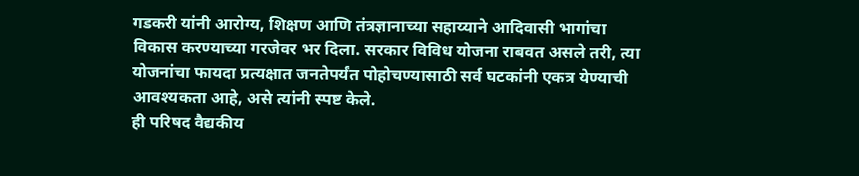गडकरी यांनी आरोग्य, शिक्षण आणि तंत्रज्ञानाच्या सहाय्याने आदिवासी भागांचा विकास करण्याच्या गरजेवर भर दिला. सरकार विविध योजना राबवत असले तरी, त्या योजनांचा फायदा प्रत्यक्षात जनतेपर्यंत पोहोचण्यासाठी सर्व घटकांनी एकत्र येण्याची आवश्यकता आहे, असे त्यांनी स्पष्ट केले.
ही परिषद वैद्यकीय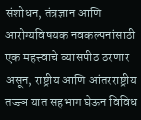संशोधन, तंत्रज्ञान आणि आरोग्यविषयक नवकल्पनांसाठी एक महत्त्वाचे व्यासपीठ ठरणार असून, राष्ट्रीय आणि आंतरराष्ट्रीय तज्ज्ञ यात सहभाग घेऊन विविध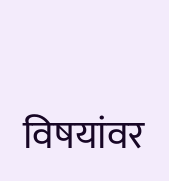विषयांवर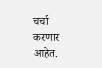चर्चा करणार आहेत.